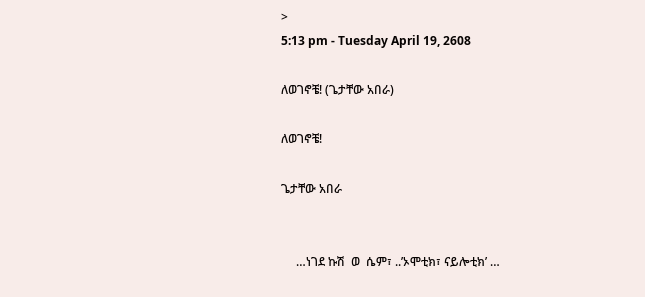>
5:13 pm - Tuesday April 19, 2608

ለወገኖቼ! (ጌታቸው አበራ)

ለወገኖቼ!

ጌታቸው አበራ


     …ነገደ ኩሽ  ወ  ሴም፣ ..’ኦሞቲክ፣ ናይሎቲክ’ …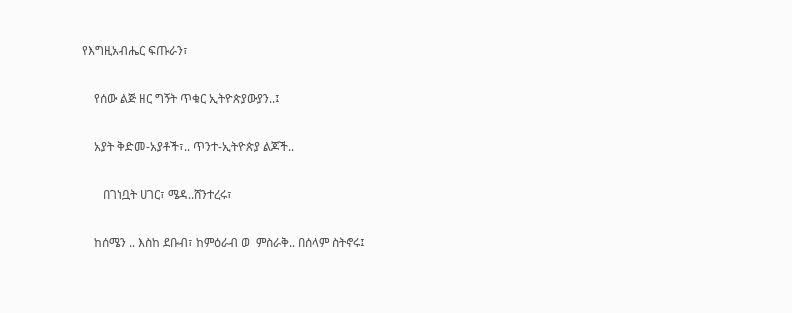የእግዚአብሔር ፍጡራን፣

    የሰው ልጅ ዘር ግኝት ጥቁር ኢትዮጵያውያን..፤

    አያት ቅድመ-አያቶች፣.. ጥንተ-ኢትዮጵያ ልጆች..

       በገነቧት ሀገር፣ ሜዳ..ሸንተረሩ፣

    ከሰሜን .. እስከ ደቡብ፣ ከምዕራብ ወ  ምስራቅ.. በሰላም ስትኖሩ፤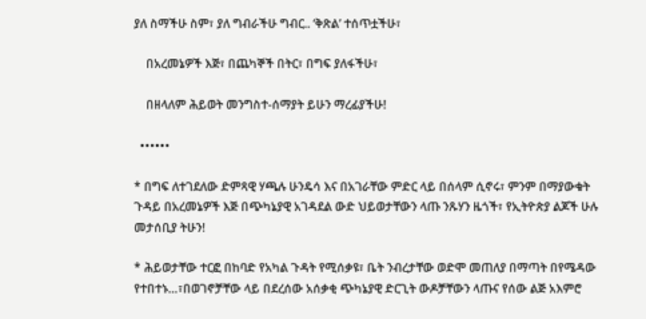ያለ ስማችሁ ስም፣ ያለ ግብራችሁ ግብር.. ‘ቅጽል’ ተሰጥቷችሁ፣

    በአረመኔዎች እጅ፣ በጨካኞች በትር፣ በግፍ ያለፋችሁ፣

    በዘላለም ሕይወት መንግስተ-ሰማያት ይሁን ማረፊያችሁ!

  ••••••

* በግፍ ለተገደለው ድምጻዊ ሃጫሉ ሁንዴሳ እና በአገራቸው ምድር ላይ በሰላም ሲኖሩ፣ ምንም በማያውቁት ጉዳይ በአረመኔዎች እጅ በጭካኔያዊ አገዳደል ውድ ህይወታቸውን ላጡ ንጹሃን ዜጎች፣ የኢትዮጵያ ልጆች ሁሉ መታሰቢያ ትሁን!

* ሕይወታቸው ተርፎ በከባድ የአካል ጉዳት የሚሰቃዩ፣ ቤት ንብረታቸው ወድሞ መጠለያ በማጣት በየሜዳው የተበተኑ…፣በወገኖቻቸው ላይ በደረሰው አሰቃቂ ጭካኔያዊ ድርጊት ውዶቻቸውን ላጡና የሰው ልጅ አእምሮ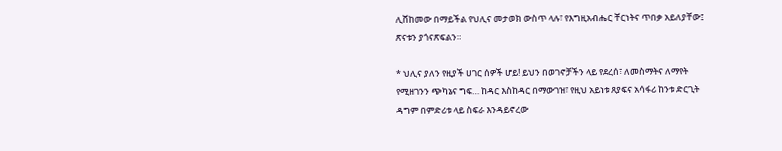ሊሸከመው በማይችል የህሊና መታወክ ውስጥ ላሉ፣ የእግዚአብሔር ቸርነትና ጥበቃ አይለያቸው፤ ጽናቱን ያጎናጽፍልን።

* ህሊና ያለን የዚያች ሀገር ሰዎች ሆይ! ይህን በወገኖቻችን ላይ የደረሰ፣ ለመስማትና ለማየት የሚዘገንን ጭካኔና ግፍ… ከዳር እስከዳር በማውገዝ፣ የዚህ አይነቱ ጸያፍና አሳፋሪ ከንቱ ድርጊት ዳግም በምድሪቱ ላይ ስፍራ እንዳይኖረው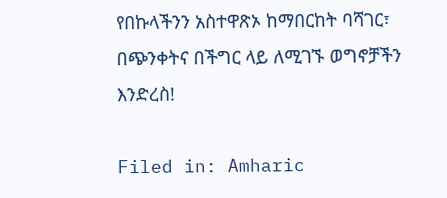የበኩላችንን አስተዋጽኦ ከማበርከት ባሻገር፣ በጭንቀትና በችግር ላይ ለሚገኙ ወግኖቻችን እንድረስ!

Filed in: Amharic